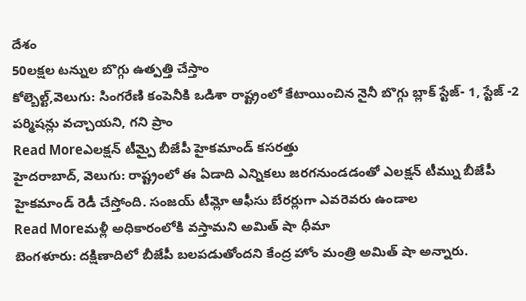దేశం
50లక్షల టన్నుల బొగ్గు ఉత్పత్తి చేస్తాం
కోల్బెల్ట్,వెలుగు: సింగరేణి కంపెనీకి ఒడిశా రాష్ట్రంలో కేటాయించిన నైనీ బొగ్గు బ్లాక్ స్టేజ్- 1, స్టేజ్ -2 పర్మిషన్లు వచ్చాయని, గని ప్రాం
Read Moreఎలక్షన్ టీమ్పై బీజేపీ హైకమాండ్ కసరత్తు
హైదరాబాద్, వెలుగు: రాష్ట్రంలో ఈ ఏడాది ఎన్నికలు జరగనుండడంతో ఎలక్షన్ టీమ్ను బీజేపీ హైకమాండ్ రెడీ చేస్తోంది. సంజయ్ టీమ్లో ఆఫీసు బేరర్లుగా ఎవరెవరు ఉండాల
Read Moreమళ్లీ అధికారంలోకి వస్తామని అమిత్ షా ధీమా
బెంగళూరు: దక్షిణాదిలో బీజేపీ బలపడుతోందని కేంద్ర హోం మంత్రి అమిత్ షా అన్నారు.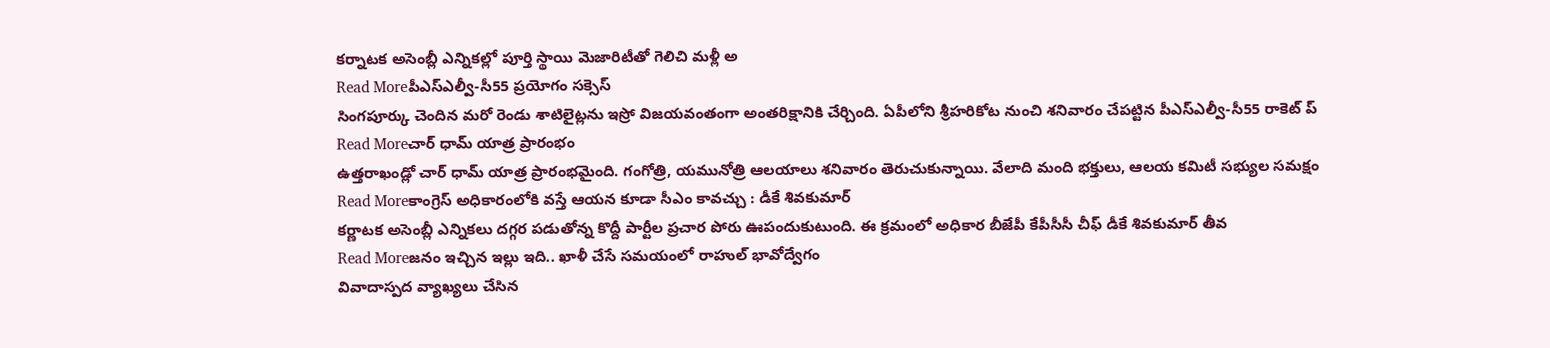కర్నాటక అసెంబ్లీ ఎన్నికల్లో పూర్తి స్థాయి మెజారిటీతో గెలిచి మళ్లీ అ
Read Moreపీఎస్ఎల్వీ-సీ55 ప్రయోగం సక్సెస్
సింగపూర్కు చెందిన మరో రెండు శాటిలైట్లను ఇస్రో విజయవంతంగా అంతరిక్షానికి చేర్చింది. ఏపీలోని శ్రీహరికోట నుంచి శనివారం చేపట్టిన పీఎస్ఎల్వీ-సీ55 రాకెట్ ప్
Read Moreచార్ ధామ్ యాత్ర ప్రారంభం
ఉత్తరాఖండ్లో చార్ ధామ్ యాత్ర ప్రారంభమైంది. గంగోత్రి, యమునోత్రి ఆలయాలు శనివారం తెరుచుకున్నాయి. వేలాది మంది భక్తులు, ఆలయ కమిటీ సభ్యుల సమక్షం
Read Moreకాంగ్రెస్ అధికారంలోకి వస్తే ఆయన కూడా సీఎం కావచ్చు : డీకే శివకుమార్
కర్ణాటక అసెంబ్లీ ఎన్నికలు దగ్గర పడుతోన్న కొద్దీ పార్టీల ప్రచార పోరు ఊపందుకుటుంది. ఈ క్రమంలో అధికార బీజేపీ కేపీసీసీ చీఫ్ డీకే శివకుమార్ తీవ
Read Moreజనం ఇచ్చిన ఇల్లు ఇది.. ఖాళీ చేసే సమయంలో రాహుల్ భావోద్వేగం
వివాదాస్పద వ్యాఖ్యలు చేసిన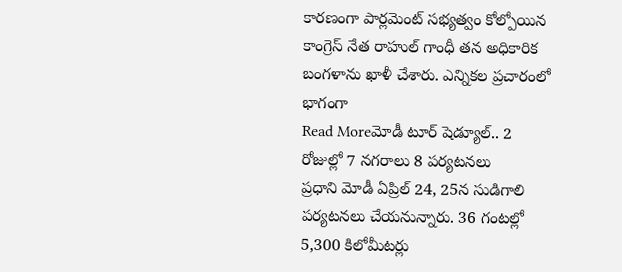కారణంగా పార్లమెంట్ సభ్యత్వం కోల్పోయిన కాంగ్రెస్ నేత రాహుల్ గాంధీ తన అధికారిక బంగళాను ఖాళీ చేశారు. ఎన్నికల ప్రచారంలో భాగంగా
Read Moreమోడీ టూర్ షెడ్యూల్.. 2 రోజుల్లో 7 నగరాలు 8 పర్యటనలు
ప్రధాని మోడీ ఏప్రిల్ 24, 25న సుడిగాలి పర్యటనలు చేయనున్నారు. 36 గంటల్లో 5,300 కిలోమీటర్లు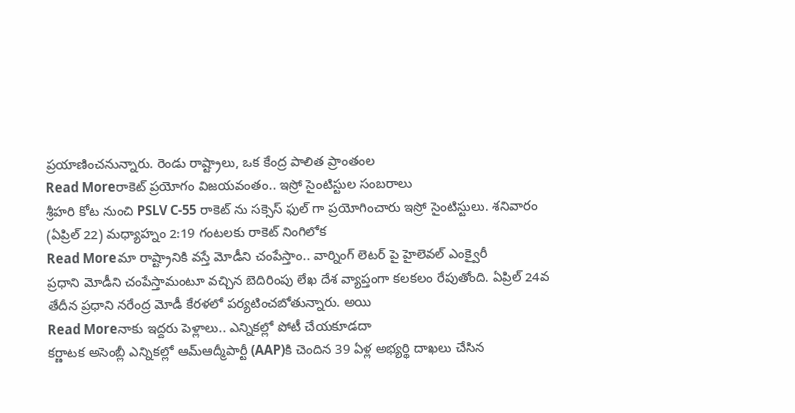ప్రయాణించనున్నారు. రెండు రాష్ట్రాలు, ఒక కేంద్ర పాలిత ప్రాంతంల
Read Moreరాకెట్ ప్రయోగం విజయవంతం.. ఇస్రో సైంటిస్టుల సంబరాలు
శ్రీహరి కోట నుంచి PSLV C-55 రాకెట్ ను సక్సెస్ ఫుల్ గా ప్రయోగించారు ఇస్రో సైంటిస్టులు. శనివారం (ఏప్రిల్ 22) మధ్యాహ్నం 2:19 గంటలకు రాకెట్ నింగిలోక
Read Moreమా రాష్ట్రానికి వస్తే మోడీని చంపేస్తాం.. వార్నింగ్ లెటర్ పై హైలెవల్ ఎంక్వైరీ
ప్రధాని మోడీని చంపేస్తామంటూ వచ్చిన బెదిరింపు లేఖ దేశ వ్యాప్తంగా కలకలం రేపుతోంది. ఏప్రిల్ 24వ తేదీన ప్రధాని నరేంద్ర మోడీ కేరళలో పర్యటించబోతున్నారు. అయి
Read Moreనాకు ఇద్దరు పెళ్లాలు.. ఎన్నికల్లో పోటీ చేయకూడదా
కర్ణాటక అసెంబ్లీ ఎన్నికల్లో ఆమ్ఆద్మీపార్టీ (AAP)కి చెందిన 39 ఏళ్ల అభ్యర్థి దాఖలు చేసిన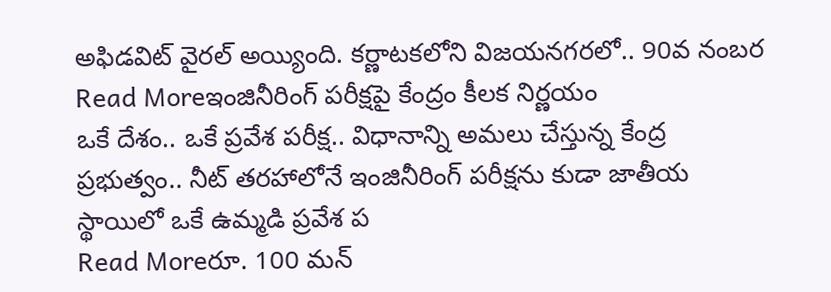అఫిడవిట్ వైరల్ అయ్యింది. కర్ణాటకలోని విజయనగరలో.. 90వ నంబర
Read Moreఇంజినీరింగ్ పరీక్షపై కేంద్రం కీలక నిర్ణయం
ఒకే దేశం.. ఒకే ప్రవేశ పరీక్ష.. విధానాన్ని అమలు చేస్తున్న కేంద్ర ప్రభుత్వం.. నీట్ తరహాలోనే ఇంజినీరింగ్ పరీక్షను కుడా జాతీయ స్థాయిలో ఒకే ఉమ్మడి ప్రవేశ ప
Read Moreరూ. 100 మన్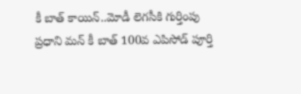కీ బాత్ కాయిన్..మోడీ లెగసీకి గుర్తింపు
ప్రధాని మన్ కీ బాత్ 100వ ఎపిసోడ్ పూర్తి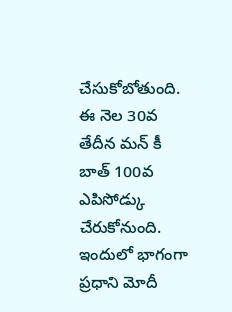చేసుకోబోతుంది. ఈ నెల 30వ తేదీన మన్ కీ బాత్ 100వ ఎపిసోడ్కు చేరుకోనుంది. ఇందులో భాగంగా ప్రధాని మోదీ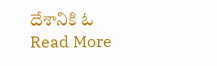దేశానికి ఓ
Read More